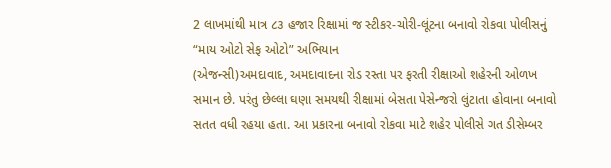2 લાખમાંથી માત્ર ૮૩ હજાર રિક્ષામાં જ સ્ટીકર-ચોરી-લૂંટના બનાવો રોકવા પોલીસનું “માય ઓટો સેફ ઓટો” અભિયાન
(એજન્સી)અમદાવાદ, અમદાવાદના રોડ રસ્તા પર ફરતી રીક્ષાઓ શહેરની ઓળખ સમાન છે. પરંતુ છેલ્લા ઘણા સમયથી રીક્ષામાં બેસતા પેસેન્જરો લુંટાતા હોવાના બનાવો સતત વધી રહયા હતા. આ પ્રકારના બનાવો રોકવા માટે શહેર પોલીસે ગત ડીસેમ્બર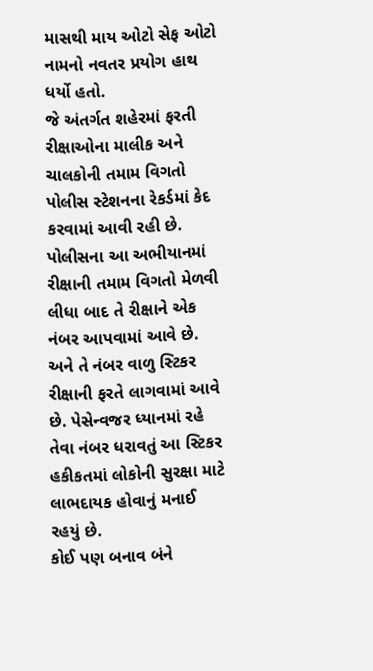માસથી માય ઓટો સેફ ઓટો નામનો નવતર પ્રયોગ હાથ ધર્યો હતો.
જે અંતર્ગત શહેરમાં ફરતી રીક્ષાઓના માલીક અને ચાલકોની તમામ વિગતો પોલીસ સ્ટેશનના રેકર્ડમાં કેદ કરવામાં આવી રહી છે. પોલીસના આ અભીયાનમાં રીક્ષાની તમામ વિગતો મેળવી લીધા બાદ તે રીક્ષાને એક નંબર આપવામાં આવે છે. અને તે નંબર વાળુ સ્ટિકર રીક્ષાની ફરતે લાગવામાં આવે છે. પેસેન્વજર ધ્યાનમાં રહે તેવા નંબર ધરાવતું આ સ્ટિકર હકીકતમાં લોકોની સુરક્ષા માટે લાભદાયક હોવાનું મનાઈ રહયું છે.
કોઈ પણ બનાવ બંને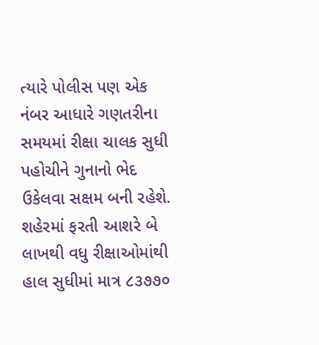ત્યારે પોલીસ પણ એક નંબર આધારે ગણતરીના સમયમાં રીક્ષા ચાલક સુધી પહોચીને ગુનાનો ભેદ ઉકેલવા સક્ષમ બની રહેશે. શહેરમાં ફરતી આશરે બે લાખથી વધુ રીક્ષાઓમાંથી હાલ સુધીમાં માત્ર ૮૩૭૭૦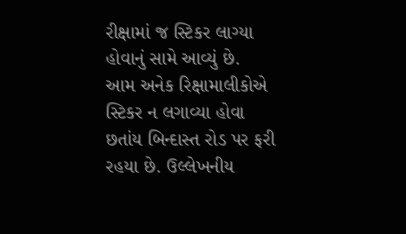રીક્ષામાં જ સ્ટિકર લાગ્યા હોવાનું સામે આવ્યું છે.
આમ અનેક રિક્ષામાલીકોએ સ્ટિકર ન લગાવ્યા હોવા છતાંય બિન્દાસ્ત રોડ પર ફરી રહયા છે. ઉલ્લેખનીય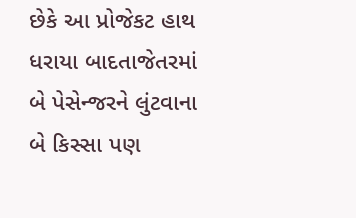છેકે આ પ્રોજેકટ હાથ ધરાયા બાદતાજેતરમાં બે પેસેન્જરને લુંટવાના બે કિસ્સા પણ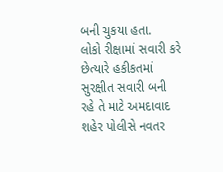બની ચુકયા હતા.
લોકો રીક્ષામાં સવારી કરે છેત્યારે હકીકતમાં સુરક્ષીત સવારી બની રહે તે માટે અમદાવાદ શહેર પોલીસે નવતર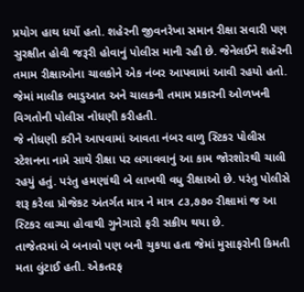પ્રયોગ હાથ ધર્યો હતો. શહેરની જીવનરેખા સમાન રીક્ષા સવારી પણ સુરક્ષીત હોવી જરૂરી હોવાનું પોલીસ માની રહી છે. જેનેલઈને શહેરની તમામ રીક્ષાઓના ચાલકોને એક નંબર આપવામાં આવી રહયો હતો. જેમાં માલીક ભાડુઆત અને ચાલકની તમામ પ્રકારની ઓળખની વિગતોની પોલીસ નોધણી કરીહતી.
જે નોધણી કરીને આપવામાં આવતા નંબર વાળુ સ્ટિકર પોલીસ સ્ટેશનના નામે સાથે રીક્ષા પર લગાવવાનું આ કામ જોરશોરથી ચાલી રહયું હતું. પરંતુ હમણાંથી બે લાખથી વધુ રીક્ષાઓ છે. પરંતુ પોલીસે શરૂ કરેલા પ્રોજેકટ અંતર્ગત માત્ર ને માત્ર ૮૩,૭૭૦ રીક્ષામાં જ આ સ્ટિકર લાગ્યા હોવાથી ગુનેગારો ફરી સક્રીય થયા છે.
તાજેતરમાં બે બનાવો પણ બની ચુકયા હતા જેમાં મુસાફરોની કિમતી મતા લુંટાઈ હતી. એકતરફ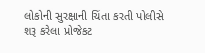લોકોની સુરક્ષાની ચિંતા કરતી પોલીસે શરૂ કરેલા પ્રોજેકટ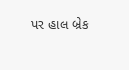પર હાલ બ્રેક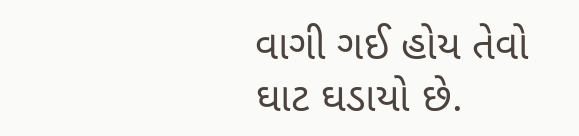વાગી ગઈ હોય તેવો ઘાટ ઘડાયો છે.